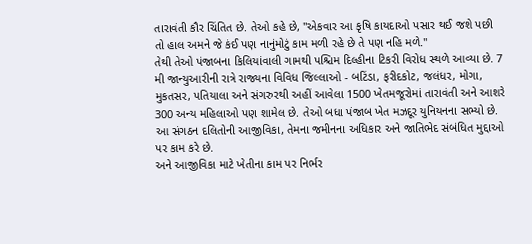તારાવંતી કૌર ચિંતિત છે. તેઓ કહે છે, "એકવાર આ કૃષિ કાયદાઓ પસાર થઈ જશે પછી તો હાલ અમને જે કંઈ પણ નાનુંમોટું કામ મળી રહે છે તે પણ નહિ મળે."
તેથી તેઓ પંજાબના કિલિયાંવાલી ગામથી પશ્ચિમ દિલ્હીના ટિકરી વિરોધ સ્થળે આવ્યા છે. 7 મી જાન્યુઆરીની રાત્રે રાજ્યના વિવિધ જિલ્લાઓ - બટિંડા, ફરીદકોટ, જલંધર, મોગા, મુકતસર, પતિયાલા અને સંગરુરથી અહીં આવેલા 1500 ખેતમજૂરોમાં તારાવંતી અને આશરે 300 અન્ય મહિલાઓ પણ શામેલ છે. તેઓ બધા પંજાબ ખેત મઝદૂર યુનિયનના સભ્યો છે. આ સંગઠન દલિતોની આજીવિકા, તેમના જમીનના અધિકાર અને જાતિભેદ સંબંધિત મુદ્દાઓ પર કામ કરે છે.
અને આજીવિકા માટે ખેતીના કામ પર નિર્ભર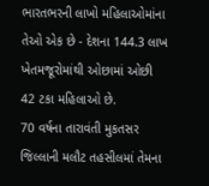ભારતભરની લાખો મહિલાઓમાંના તેઓ એક છે - દેશના 144.3 લાખ ખેતમજૂરોમાંથી ઓછામાં ઓછી 42 ટકા મહિલાઓ છે.
70 વર્ષના તારાવંતી મુકતસર જિલ્લાની મલૌટ તહસીલમાં તેમના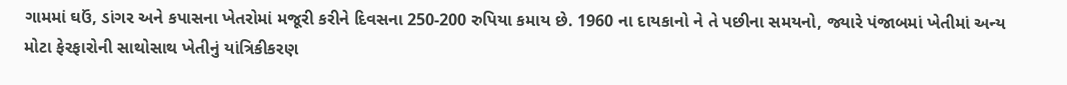ગામમાં ઘઉં, ડાંગર અને કપાસના ખેતરોમાં મજૂરી કરીને દિવસના 250-200 રુપિયા કમાય છે. 1960 ના દાયકાનો ને તે પછીના સમયનો, જ્યારે પંજાબમાં ખેતીમાં અન્ય મોટા ફેરફારોની સાથોસાથ ખેતીનું યાંત્રિકીકરણ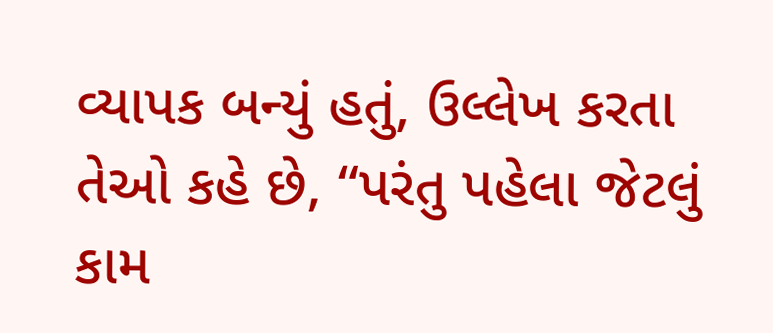વ્યાપક બન્યું હતું, ઉલ્લેખ કરતા તેઓ કહે છે, “પરંતુ પહેલા જેટલું કામ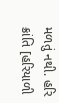મળતું નથી. હરિ ક્રાંતિ [હરિયાળી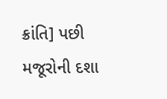ક્રાંતિ] પછી મજૂરોની દશા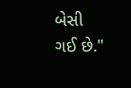બેસી ગઈ છે."